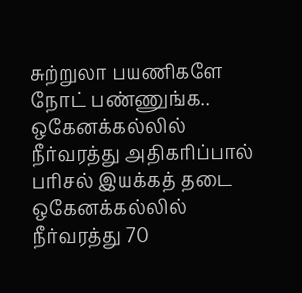சுற்றுலா பயணிகளே நோட் பண்ணுங்க.. ஒகேனக்கல்லில் நீர்வரத்து அதிகரிப்பால் பரிசல் இயக்கத் தடை
ஒகேனக்கல்லில் நீர்வரத்து 70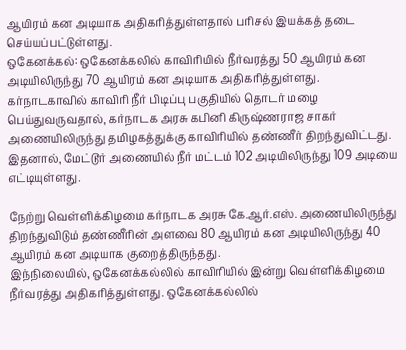ஆயிரம் கன அடியாக அதிகரித்துள்ளதால் பரிசல் இயக்கத் தடை செய்யப்பட்டுள்ளது.
ஒகேனக்கல்: ஒகேனக்கலில் காவிரியில் நீர்வரத்து 50 ஆயிரம் கன அடியிலிருந்து 70 ஆயிரம் கன அடியாக அதிகரித்துள்ளது.
கர்நாடகாவில் காவிரி நீர் பிடிப்பு பகுதியில் தொடர் மழை பெய்துவருவதால், கர்நாடக அரசு கபினி கிருஷ்ணராஜ சாகர் அணையிலிருந்து தமிழகத்துக்கு காவிரியில் தண்ணீர் திறந்துவிட்டது. இதனால், மேட்டூர் அணையில் நீர் மட்டம் 102 அடியிலிருந்து 109 அடியை எட்டியுள்ளது.

நேற்று வெள்ளிக்கிழமை கர்நாடக அரசு கே.ஆர்.எஸ். அணையிலிருந்து திறந்துவிடும் தண்ணீரின் அளவை 80 ஆயிரம் கன அடியிலிருந்து 40 ஆயிரம் கன அடியாக குறைத்திருந்தது.
இந்நிலையில், ஒகேனக்கல்லில் காவிரியில் இன்று வெள்ளிக்கிழமை நீர்வரத்து அதிகரித்துள்ளது. ஒகேனக்கல்லில்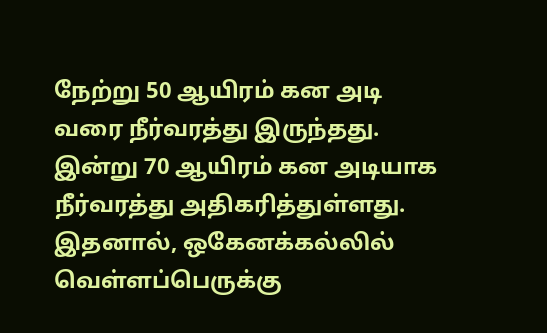நேற்று 50 ஆயிரம் கன அடி வரை நீர்வரத்து இருந்தது. இன்று 70 ஆயிரம் கன அடியாக நீர்வரத்து அதிகரித்துள்ளது. இதனால், ஒகேனக்கல்லில் வெள்ளப்பெருக்கு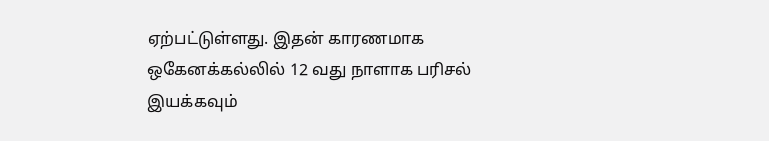ஏற்பட்டுள்ளது. இதன் காரணமாக ஒகேனக்கல்லில் 12 வது நாளாக பரிசல் இயக்கவும்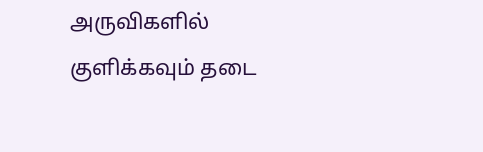அருவிகளில் குளிக்கவும் தடை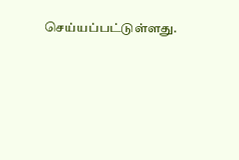செய்யப்பட்டுள்ளது.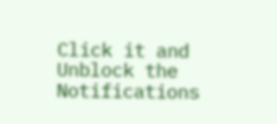Click it and Unblock the Notifications